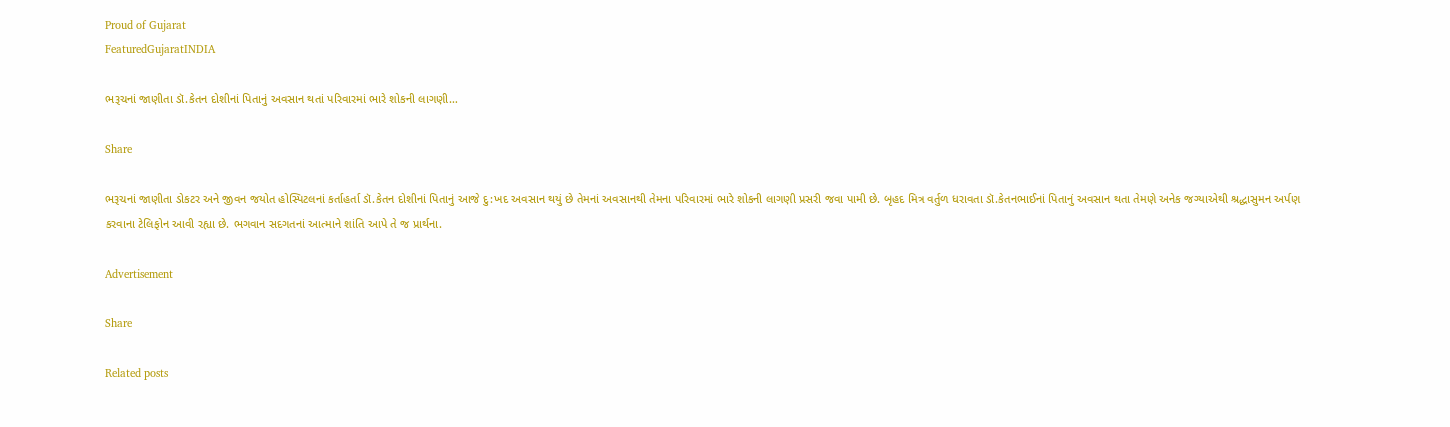Proud of Gujarat
FeaturedGujaratINDIA

ભરૂચનાં જાણીતા ડૉ.કેતન દોશીનાં પિતાનું અવસાન થતાં પરિવારમાં ભારે શોકની લાગણી…

Share

ભરૂચનાં જાણીતા ડોકટર અને જીવન જયોત હોસ્પિટલનાં કર્તાહર્તા ડૉ.કેતન દોશીનાં પિતાનું આજે દુ:ખદ અવસાન થયું છે તેમનાં અવસાનથી તેમના પરિવારમાં ભારે શોકની લાગણી પ્રસરી જવા પામી છે. બૃહદ મિત્ર વર્તુળ ધરાવતા ડૉ.કેતનભાઈનાં પિતાનું અવસાન થતા તેમણે અનેક જગ્યાએથી શ્રદ્ધાસુમન અર્પણ કરવાના ટેલિફોન આવી રહ્યા છે. ભગવાન સદગતનાં આત્માને શાંતિ આપે તે જ પ્રાર્થના.

Advertisement

Share

Related posts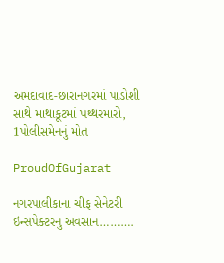અમદાવાદ-છારાનગરમાં પાડોશી સાથે માથાકૂટમાં પથ્થરમારો, 1પોલીસમેનનું મોત

ProudOfGujarat

નગરપાલીકાના ચીફ સેનેટરી ઇન્સપેક્ટરનુ અવસાન……….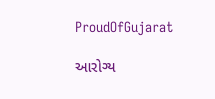ProudOfGujarat

આરોગ્ય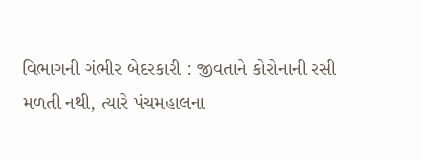વિભાગની ગંભીર બેદરકારી : જીવતાને કોરોનાની રસી મળતી નથી, ત્યારે પંચમહાલના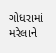ગોધરામાં મરેલાને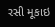રસી મૂકાઇ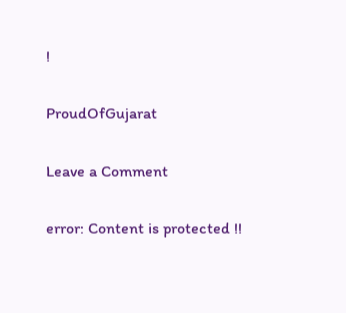!

ProudOfGujarat

Leave a Comment

error: Content is protected !!